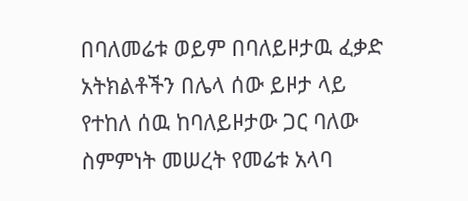በባለመሬቱ ወይም በባለይዞታዉ ፈቃድ አትክልቶችን በሌላ ሰው ይዞታ ላይ የተከለ ሰዉ ከባለይዞታው ጋር ባለው ስምምነት መሠረት የመሬቱ አላባ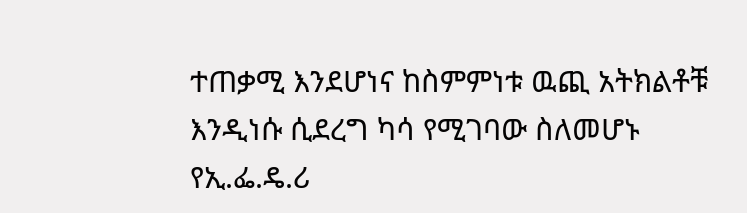ተጠቃሚ እንደሆነና ከስምምነቱ ዉጪ አትክልቶቹ እንዲነሱ ሲደረግ ካሳ የሚገባው ስለመሆኑ
የኢ.ፌ.ዴ.ሪ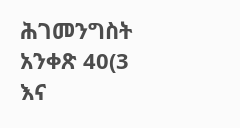ሕገመንግስት አንቀጽ 40(3 እና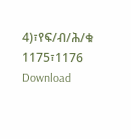4)፣የፍ/ብ/ሕ/ቁ 1175፣1176
Download